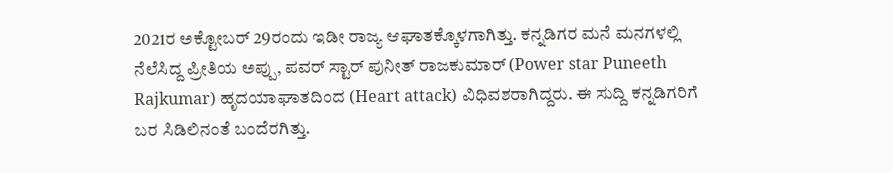2021ರ ಅಕ್ಟೋಬರ್ 29ರಂದು ಇಡೀ ರಾಜ್ಯ ಆಘಾತಕ್ಕೊಳಗಾಗಿತ್ತು. ಕನ್ನಡಿಗರ ಮನೆ ಮನಗಳಲ್ಲಿ ನೆಲೆಸಿದ್ದ ಪ್ರೀತಿಯ ಅಪ್ಪು, ಪವರ್ ಸ್ಟಾರ್ ಪುನೀತ್ ರಾಜಕುಮಾರ್ (Power star Puneeth Rajkumar) ಹೃದಯಾಘಾತದಿಂದ (Heart attack) ವಿಧಿವಶರಾಗಿದ್ದರು. ಈ ಸುದ್ದಿ ಕನ್ನಡಿಗರಿಗೆ ಬರ ಸಿಡಿಲಿನಂತೆ ಬಂದೆರಗಿತ್ತು.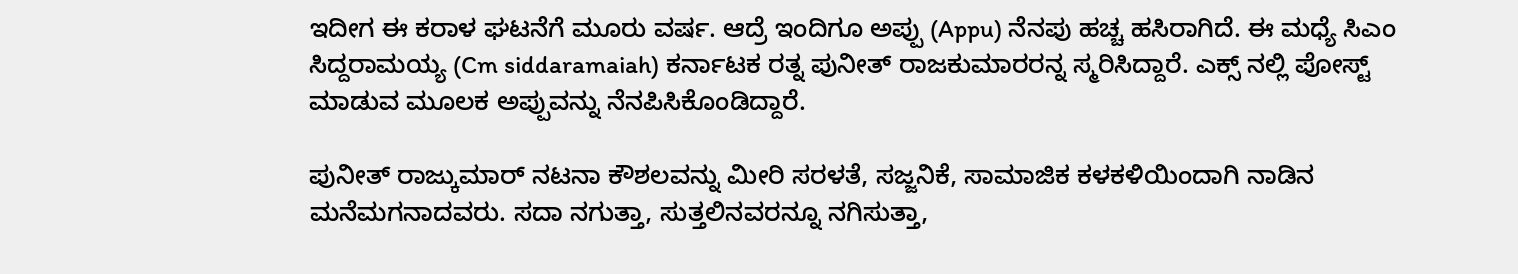ಇದೀಗ ಈ ಕರಾಳ ಘಟನೆಗೆ ಮೂರು ವರ್ಷ. ಆದ್ರೆ ಇಂದಿಗೂ ಅಪ್ಪು (Appu) ನೆನಪು ಹಚ್ಚ ಹಸಿರಾಗಿದೆ. ಈ ಮಧ್ಯೆ ಸಿಎಂ ಸಿದ್ದರಾಮಯ್ಯ (Cm siddaramaiah) ಕರ್ನಾಟಕ ರತ್ನ ಪುನೀತ್ ರಾಜಕುಮಾರರನ್ನ ಸ್ಮರಿಸಿದ್ದಾರೆ. ಎಕ್ಸ್ ನಲ್ಲಿ ಪೋಸ್ಟ್ ಮಾಡುವ ಮೂಲಕ ಅಪ್ಪುವನ್ನು ನೆನಪಿಸಿಕೊಂಡಿದ್ದಾರೆ.

ಪುನೀತ್ ರಾಜ್ಕುಮಾರ್ ನಟನಾ ಕೌಶಲವನ್ನು ಮೀರಿ ಸರಳತೆ, ಸಜ್ಜನಿಕೆ, ಸಾಮಾಜಿಕ ಕಳಕಳಿಯಿಂದಾಗಿ ನಾಡಿನ ಮನೆಮಗನಾದವರು. ಸದಾ ನಗುತ್ತಾ, ಸುತ್ತಲಿನವರನ್ನೂ ನಗಿಸುತ್ತಾ,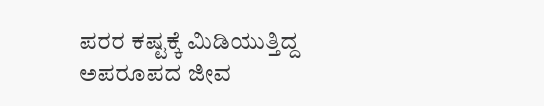ಪರರ ಕಷ್ಟಕ್ಕೆ ಮಿಡಿಯುತ್ತಿದ್ದ ಅಪರೂಪದ ಜೀವ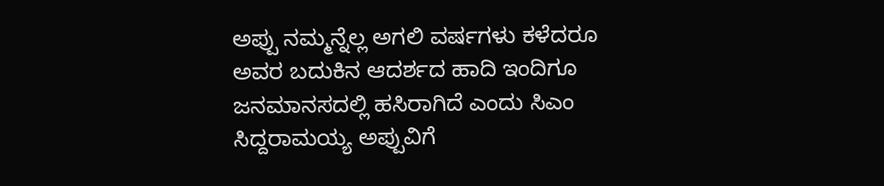ಅಪ್ಪು ನಮ್ಮನ್ನೆಲ್ಲ ಅಗಲಿ ವರ್ಷಗಳು ಕಳೆದರೂ ಅವರ ಬದುಕಿನ ಆದರ್ಶದ ಹಾದಿ ಇಂದಿಗೂ ಜನಮಾನಸದಲ್ಲಿ ಹಸಿರಾಗಿದೆ ಎಂದು ಸಿಎಂ ಸಿದ್ದರಾಮಯ್ಯ ಅಪ್ಪುವಿಗೆ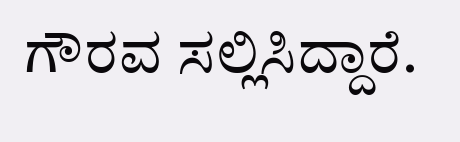ಗೌರವ ಸಲ್ಲಿಸಿದ್ದಾರೆ.